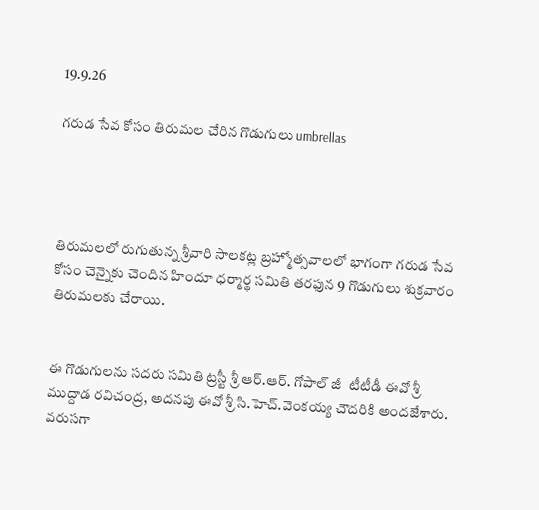19.9.26

గరుడ సేవ కోసం తిరుమల చేరిన గొడుగులు umbrellas




తిరుమలలో రుగుతున్న శ్రీవారి సాలకట్ల బ్రహ్మోత్సవాలలో భాగంగా గరుడ సేవ కోసం చెన్నైకు చెందిన హిందూ ధర్మార్థ సమితి తరఫున 9 గొడుగులు శుక్రవారం తిరుమలకు చేరాయి.


ఈ గొడుగులను సదరు సమితి ట్రస్టీ శ్రీ ఆర్.ఆర్. గోపాల్ జీ  టీటీడీ ఈవో శ్రీ ముద్దాడ రవిచంద్ర, అదనపు ఈవో శ్రీ సి.హెచ్.వెంకయ్య చౌదరికి అందజేశారు. వరుసగా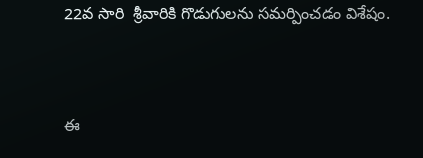22వ సారి  శ్రీవారికి గొడుగులను సమర్పించడం విశేషం.


ఈ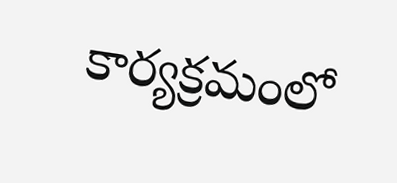కార్యక్రమంలో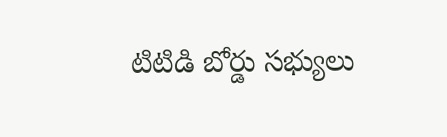టిటిడి బోర్డు సభ్యులు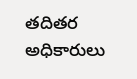తదితర అధికారులు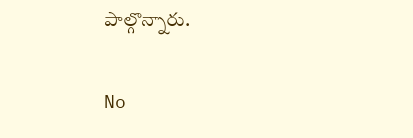పాల్గొన్నారు.

No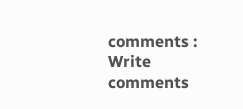comments :
Write comments